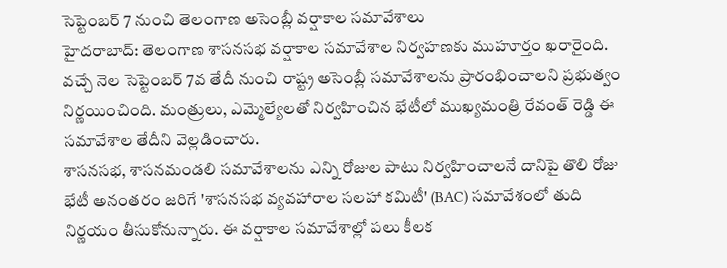సెప్టెంబర్ 7 నుంచి తెలంగాణ అసెంబ్లీ వర్షాకాల సమావేశాలు
హైదరాబాద్: తెలంగాణ శాసనసభ వర్షాకాల సమావేశాల నిర్వహణకు ముహూర్తం ఖరారైంది. వచ్చే నెల సెప్టెంబర్ 7వ తేదీ నుంచి రాష్ట్ర అసెంబ్లీ సమావేశాలను ప్రారంభించాలని ప్రభుత్వం నిర్ణయించింది. మంత్రులు, ఎమ్మెల్యేలతో నిర్వహించిన భేటీలో ముఖ్యమంత్రి రేవంత్ రెడ్డి ఈ సమావేశాల తేదీని వెల్లడించారు.
శాసనసభ, శాసనమండలి సమావేశాలను ఎన్ని రోజుల పాటు నిర్వహించాలనే దానిపై తొలి రోజు భేటీ అనంతరం జరిగే 'శాసనసభ వ్యవహారాల సలహా కమిటీ' (BAC) సమావేశంలో తుది నిర్ణయం తీసుకోనున్నారు. ఈ వర్షాకాల సమావేశాల్లో పలు కీలక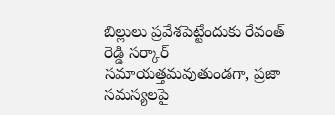బిల్లులు ప్రవేశపెట్టేందుకు రేవంత్ రెడ్డి సర్కార్ సమాయత్తమవుతుండగా, ప్రజా సమస్యలపై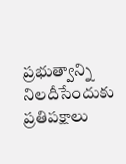ప్రభుత్వాన్ని నిలదీసేందుకు ప్రతిపక్షాలు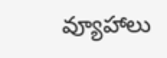వ్యూహాలు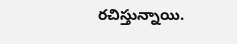రచిస్తున్నాయి.